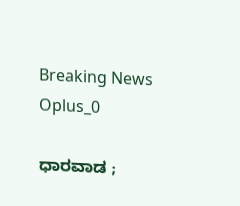Breaking News
Oplus_0

ಧಾರವಾಡ ;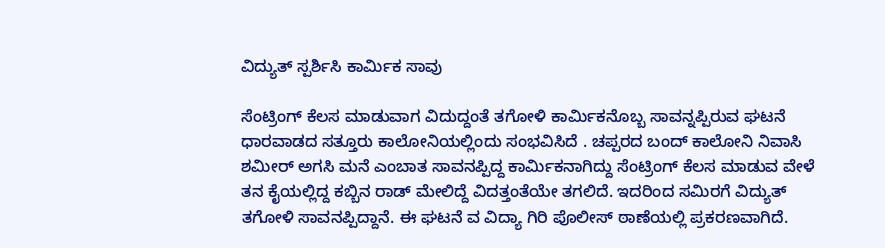ವಿದ್ಯುತ್ ಸ್ಪರ್ಶಿಸಿ ಕಾರ್ಮಿಕ ಸಾವು

ಸೆಂಟ್ರಿಂಗ್ ಕೆಲಸ ಮಾಡುವಾಗ ವಿದುದ್ದಂತೆ ತಗೋಳಿ ಕಾರ್ಮಿಕನೊಬ್ಬ ಸಾವನ್ನಪ್ಪಿರುವ ಘಟನೆ ಧಾರವಾಡದ ಸತ್ತೂರು ಕಾಲೋನಿಯಲ್ಲಿಂದು ಸಂಭವಿಸಿದೆ . ಚಪ್ಪರದ ಬಂದ್ ಕಾಲೋನಿ ನಿವಾಸಿ ಶಮೀರ್ ಅಗಸಿ ಮನೆ ಎಂಬಾತ ಸಾವನಪ್ಪಿದ್ದ ಕಾರ್ಮಿಕನಾಗಿದ್ದು ಸೆಂಟ್ರಿಂಗ್ ಕೆಲಸ ಮಾಡುವ ವೇಳೆ ತನ ಕೈಯಲ್ಲಿದ್ದ ಕಬ್ಬಿನ ರಾಡ್ ಮೇಲಿದ್ದೆ ವಿದತ್ತಂತೆಯೇ ತಗಲಿದೆ. ಇದರಿಂದ ಸಮಿರಗೆ ವಿದ್ಯುತ್ ತಗೋಳಿ ಸಾವನಪ್ಪಿದ್ದಾನೆ. ಈ ಘಟನೆ ವ ವಿದ್ಯಾ ಗಿರಿ ಪೊಲೀಸ್ ಠಾಣೆಯಲ್ಲಿ ಪ್ರಕರಣವಾಗಿದೆ.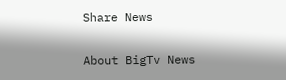Share News

About BigTv News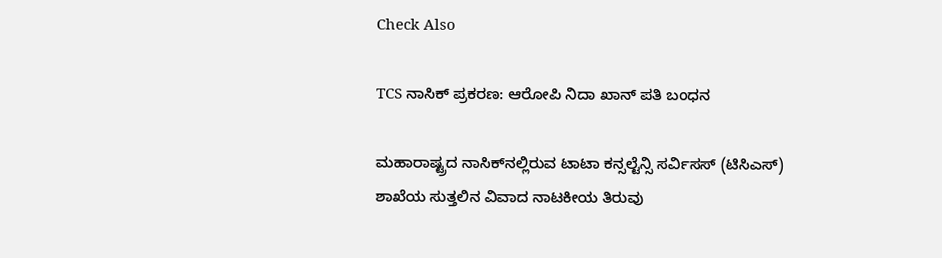Check Also

TCS ನಾಸಿಕ್ ಪ್ರಕರಣ: ಆರೋಪಿ ನಿದಾ ಖಾನ್ ಪತಿ ಬಂಧನ

ಮಹಾರಾಷ್ಟ್ರದ ನಾಸಿಕ್‌ನಲ್ಲಿರುವ ಟಾಟಾ ಕನ್ಸಲ್ಟೆನ್ಸಿ ಸರ್ವಿಸಸ್ (ಟಿಸಿಎಸ್) ಶಾಖೆಯ ಸುತ್ತಲಿನ ವಿವಾದ ನಾಟಕೀಯ ತಿರುವು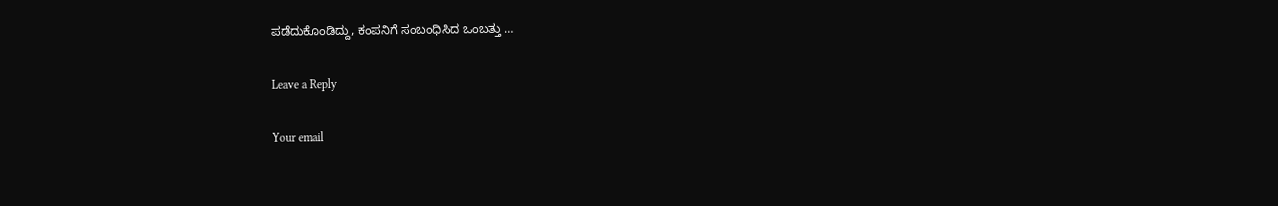ಪಡೆದುಕೊಂಡಿದ್ದು, ಕಂಪನಿಗೆ ಸಂಬಂಧಿಸಿದ ಒಂಬತ್ತು …

Leave a Reply

Your email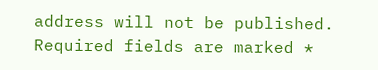address will not be published. Required fields are marked *